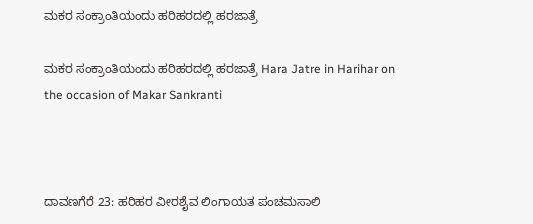ಮಕರ ಸಂಕ್ರಾಂತಿಯಂದು ಹರಿಹರದಲ್ಲಿ ಹರಜಾತ್ರೆ

ಮಕರ ಸಂಕ್ರಾಂತಿಯಂದು ಹರಿಹರದಲ್ಲಿ ಹರಜಾತ್ರೆ Hara Jatre in Harihar on the occasion of Makar Sankranti



ದಾವಣಗೆರೆ 23: ಹರಿಹರ ವೀರಶೈವ ಲಿಂಗಾಯತ ಪಂಚಮಸಾಲಿ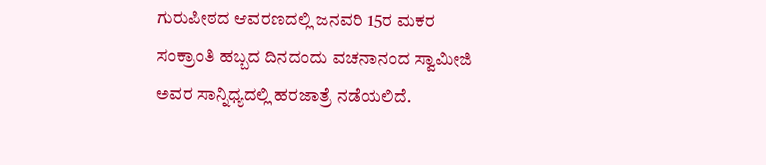ಗುರುಪೀಠದ ಆವರಣದಲ್ಲಿ ಜನವರಿ 15ರ ಮಕರ ಸಂಕ್ರಾಂತಿ ಹಬ್ಬದ ದಿನದಂದು ವಚನಾನಂದ ಸ್ವಾಮೀಜಿ ಅವರ ಸಾನ್ನಿಧ್ಯದಲ್ಲಿ ಹರಜಾತ್ರೆ ನಡೆಯಲಿದೆ.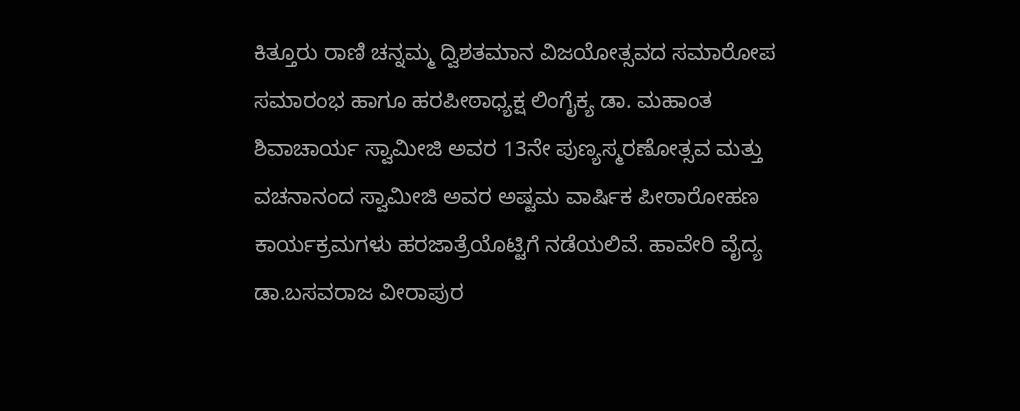ಕಿತ್ತೂರು ರಾಣಿ ಚನ್ನಮ್ಮ ದ್ವಿಶತಮಾನ ವಿಜಯೋತ್ಸವದ ಸಮಾರೋಪ ಸಮಾರಂಭ ಹಾಗೂ ಹರಪೀಠಾಧ್ಯಕ್ಷ ಲಿಂಗೈಕ್ಯ ಡಾ. ಮಹಾಂತ ಶಿವಾಚಾರ್ಯ ಸ್ವಾಮೀಜಿ ಅವರ 13ನೇ ಪುಣ್ಯಸ್ಮರಣೋತ್ಸವ ಮತ್ತು ವಚನಾನಂದ ಸ್ವಾಮೀಜಿ ಅವರ ಅಷ್ಟಮ ವಾರ್ಷಿಕ ಪೀಠಾರೋಹಣ ಕಾರ್ಯಕ್ರಮಗಳು ಹರಜಾತ್ರೆಯೊಟ್ಟಿಗೆ ನಡೆಯಲಿವೆ. ಹಾವೇರಿ ವೈದ್ಯ ಡಾ.ಬಸವರಾಜ ವೀರಾಪುರ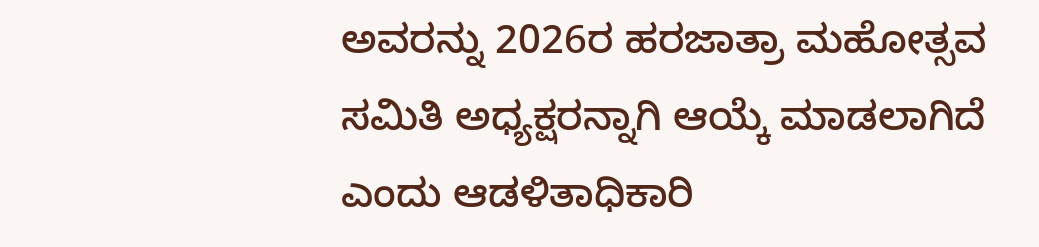ಅವರನ್ನು 2026ರ ಹರಜಾತ್ರಾ ಮಹೋತ್ಸವ ಸಮಿತಿ ಅಧ್ಯಕ್ಷರನ್ನಾಗಿ ಆಯ್ಕೆ ಮಾಡಲಾಗಿದೆ ಎಂದು ಆಡಳಿತಾಧಿಕಾರಿ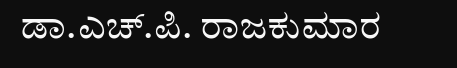ಡಾ.ಎಚ್‌.ಪಿ. ರಾಜಕುಮಾರ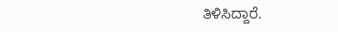ತಿಳಿಸಿದ್ದಾರೆ.